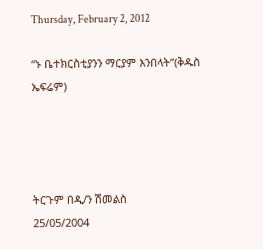Thursday, February 2, 2012

“ኑ ቤተክርስቲያንን ማርያም እንበላት”(ቅዱስ ኤፍሬም)




ትርጉም በዲ/ን ሽመልስ
25/05/2004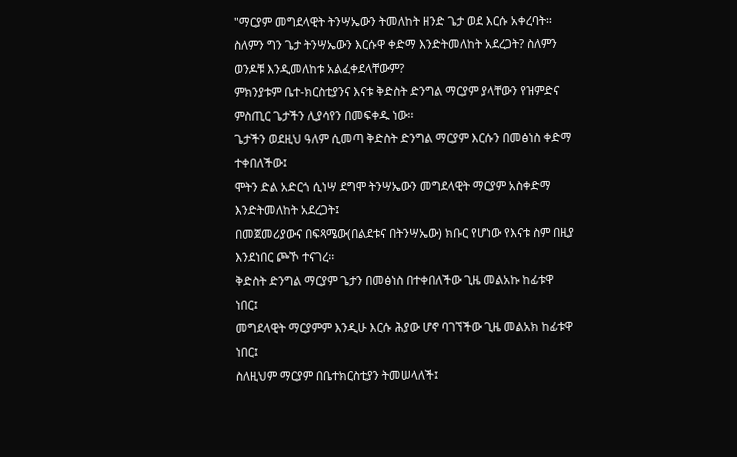"ማርያም መግደላዊት ትንሣኤውን ትመለከት ዘንድ ጌታ ወደ እርሱ አቀረባት፡፡
ስለምን ግን ጌታ ትንሣኤውን እርሱዋ ቀድማ እንድትመለከት አደረጋት? ስለምን ወንዶቹ እንዲመለከቱ አልፈቀደላቸውም?
ምክንያቱም ቤተ-ክርስቲያንና እናቱ ቅድስት ድንግል ማርያም ያላቸውን የዝምድና ምስጢር ጌታችን ሊያሳየን በመፍቀዱ ነው፡፡
ጌታችን ወደዚህ ዓለም ሲመጣ ቅድስት ድንግል ማርያም እርሱን በመፅነስ ቀድማ ተቀበለችው፤
ሞትን ድል አድርጎ ሲነሣ ደግሞ ትንሣኤውን መግደላዊት ማርያም አስቀድማ እንድትመለከት አደረጋት፤
በመጀመሪያውና በፍጻሜው(በልደቱና በትንሣኤው) ክቡር የሆነው የእናቱ ስም በዚያ እንደነበር ጮኾ ተናገረ፡፡
ቅድስት ድንግል ማርያም ጌታን በመፅነስ በተቀበለችው ጊዜ መልአኩ ከፊቱዋ ነበር፤
መግደላዊት ማርያምም እንዲሁ እርሱ ሕያው ሆኖ ባገኘችው ጊዜ መልአክ ከፊቱዋ ነበር፤
ስለዚህም ማርያም በቤተክርስቲያን ትመሠላለች፤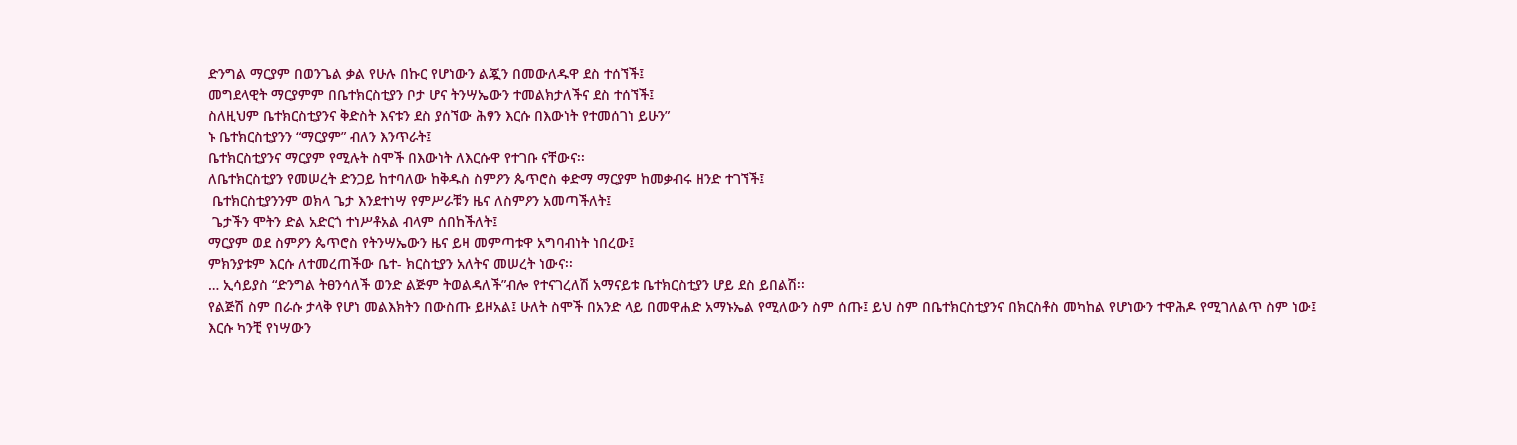ድንግል ማርያም በወንጌል ቃል የሁሉ በኩር የሆነውን ልጇን በመውለዱዋ ደስ ተሰኘች፤
መግደላዊት ማርያምም በቤተክርስቲያን ቦታ ሆና ትንሣኤውን ተመልክታለችና ደስ ተሰኘች፤
ስለዚህም ቤተክርስቲያንና ቅድስት እናቱን ደስ ያሰኘው ሕፃን እርሱ በእውነት የተመሰገነ ይሁን”
ኑ ቤተክርስቲያንን “ማርያም” ብለን እንጥራት፤
ቤተክርስቲያንና ማርያም የሚሉት ስሞች በእውነት ለእርሱዋ የተገቡ ናቸውና፡፡
ለቤተክርስቲያን የመሠረት ድንጋይ ከተባለው ከቅዱስ ስምዖን ጴጥሮስ ቀድማ ማርያም ከመቃብሩ ዘንድ ተገኘች፤
 ቤተክርስቲያንንም ወክላ ጌታ እንደተነሣ የምሥራቹን ዜና ለስምዖን አመጣችለት፤
 ጌታችን ሞትን ድል አድርጎ ተነሥቶአል ብላም ሰበከችለት፤
ማርያም ወደ ስምዖን ጴጥሮስ የትንሣኤውን ዜና ይዛ መምጣቱዋ አግባብነት ነበረው፤
ምክንያቱም እርሱ ለተመረጠችው ቤተ- ክርስቲያን አለትና መሠረት ነውና፡፡
… ኢሳይያስ “ድንግል ትፀንሳለች ወንድ ልጅም ትወልዳለች”ብሎ የተናገረለሽ አማናይቱ ቤተክርስቲያን ሆይ ደስ ይበልሽ፡፡
የልጅሽ ስም በራሱ ታላቅ የሆነ መልእክትን በውስጡ ይዞአል፤ ሁለት ስሞች በአንድ ላይ በመዋሐድ አማኑኤል የሚለውን ስም ሰጡ፤ ይህ ስም በቤተክርስቲያንና በክርስቶስ መካከል የሆነውን ተዋሕዶ የሚገለልጥ ስም ነው፤
እርሱ ካንቺ የነሣውን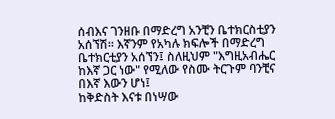ሰብእና ገንዘቡ በማድረግ አንቺን ቤተክርስቲያን አሰኘሽ፡፡ እኛንም የአካሉ ክፍሎች በማድረግ ቤተክርቲያን አሰኘን፤ ስለዚህም "እግዚአብሔር ከእኛ ጋር ነው" የሚለው የስሙ ትርጉም ባንቺና በእኛ እውን ሆነ፤
ከቅድስት እናቱ በነሣው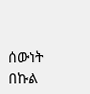ሰውነት በኩል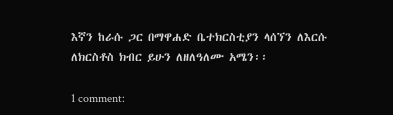እኛን ከራሱ ጋር በማዋሐድ ቤተክርስቲያን ላሰኘን ለእርሱ ለክርስቶስ ክብር ይሁን ለዘለዓለሙ አሜን፡፡

1 comment: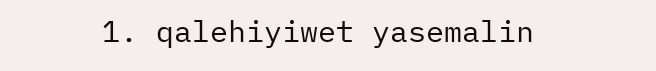1. qalehiyiwet yasemalin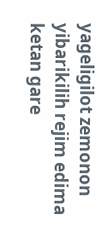yageligilot zemonon yibarikilih rejim edima ketan gare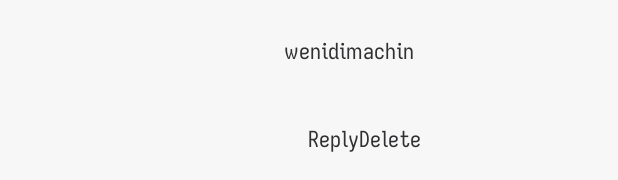wenidimachin

    ReplyDelete